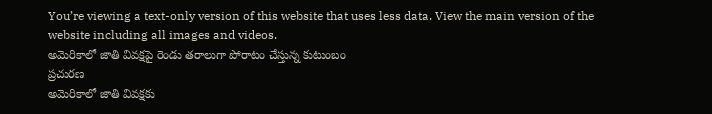You’re viewing a text-only version of this website that uses less data. View the main version of the website including all images and videos.
అమెరికాలో జాతి వివక్షపై రెండు తరాలుగా పోరాటం చేస్తున్న కుటుంబం
ప్రచురణ
అమెరికాలో జాతి వివక్షకు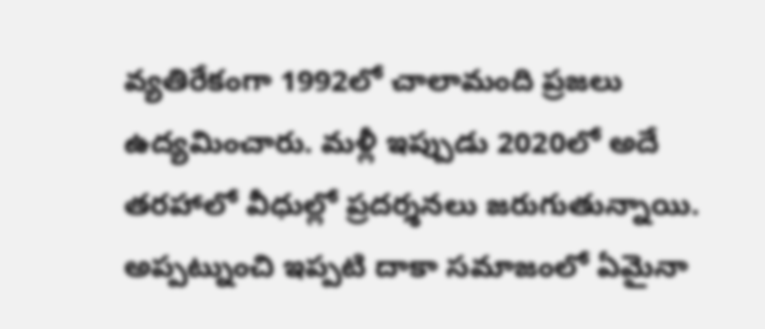వ్యతిరేకంగా 1992లో చాలామంది ప్రజలు ఉద్యమించారు. మళ్లీ ఇప్పుడు 2020లో అదే తరహాలో వీధుల్లో ప్రదర్శనలు జరుగుతున్నాయి. అప్పట్నుంచి ఇప్పటి దాకా సమాజంలో ఏమైనా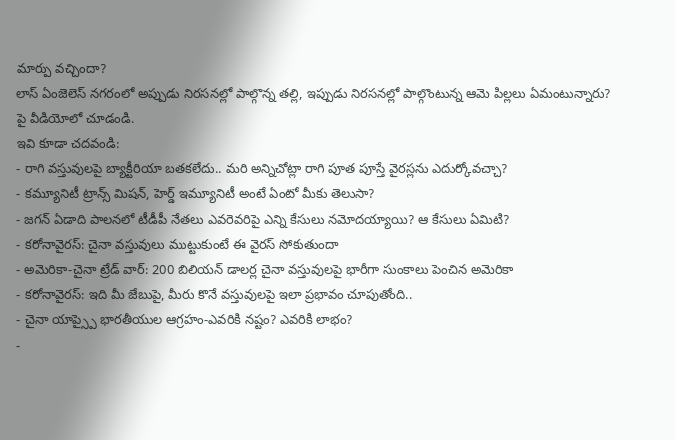మార్పు వచ్చిందా?
లాస్ ఏంజెలెస్ నగరంలో అప్పుడు నిరసనల్లో పాల్గొన్న తల్లి, ఇప్పుడు నిరసనల్లో పాల్గొంటున్న ఆమె పిల్లలు ఏమంటున్నారు? పై వీడియోలో చూడండి.
ఇవి కూడా చదవండి:
- రాగి వస్తువులపై బ్యాక్టీరియా బతకలేదు.. మరి అన్నిచోట్లా రాగి పూత పూస్తే వైరస్లను ఎదుర్కోవచ్చా?
- కమ్యూనిటీ ట్రాన్స్ మిషన్, హెర్డ్ ఇమ్యూనిటీ అంటే ఏంటో మీకు తెలుసా?
- జగన్ ఏడాది పాలనలో టీడీపీ నేతలు ఎవరెవరిపై ఎన్ని కేసులు నమోదయ్యాయి? ఆ కేసులు ఏమిటి?
- కరోనావైరస్: చైనా వస్తువులు ముట్టుకుంటే ఈ వైరస్ సోకుతుందా
- అమెరికా-చైనా ట్రేడ్ వార్: 200 బిలియన్ డాలర్ల చైనా వస్తువులపై భారీగా సుంకాలు పెంచిన అమెరికా
- కరోనావైరస్: ఇది మీ జేబుపై, మీరు కొనే వస్తువులపై ఇలా ప్రభావం చూపుతోంది..
- చైనా యాప్స్పై భారతీయుల ఆగ్రహం-ఎవరికి నష్టం? ఎవరికి లాభం?
-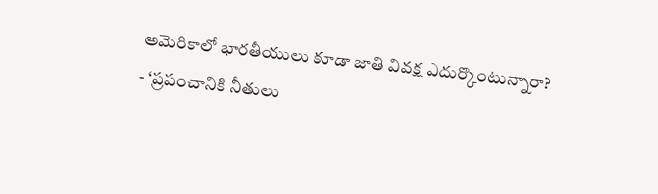అమెరికాలో భారతీయులు కూడా జాతి వివక్ష ఎదుర్కొంటున్నారా?
- ‘ప్రపంచానికి నీతులు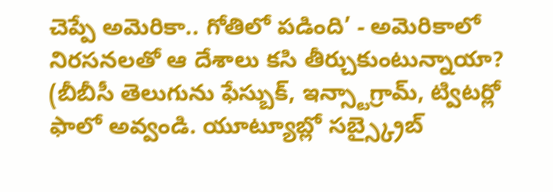చెప్పే అమెరికా.. గోతిలో పడింది’ - అమెరికాలో నిరసనలతో ఆ దేశాలు కసి తీర్చుకుంటున్నాయా?
(బీబీసీ తెలుగును ఫేస్బుక్, ఇన్స్టాగ్రామ్, ట్విటర్లో ఫాలో అవ్వండి. యూట్యూబ్లో సబ్స్క్రైబ్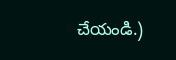చేయండి.)